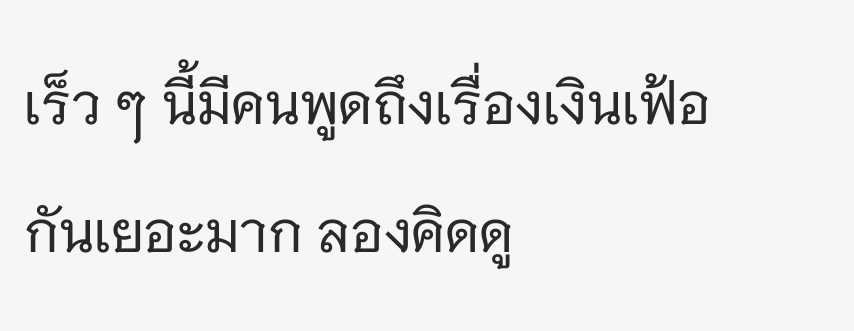เร็ว ๆ นี้มีคนพูดถึงเรื่องเงินเฟ้อกันเยอะมาก ลองคิดดู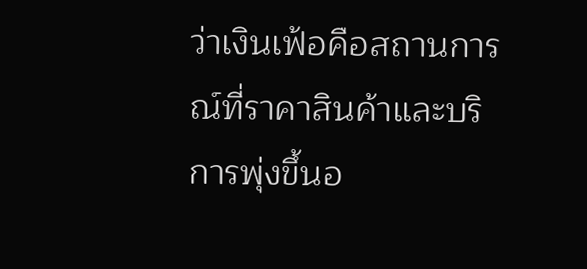ว่าเงินเฟ้อคือสถานการณ์ที่ราคาสินค้าและบริการพุ่งขึ้นอ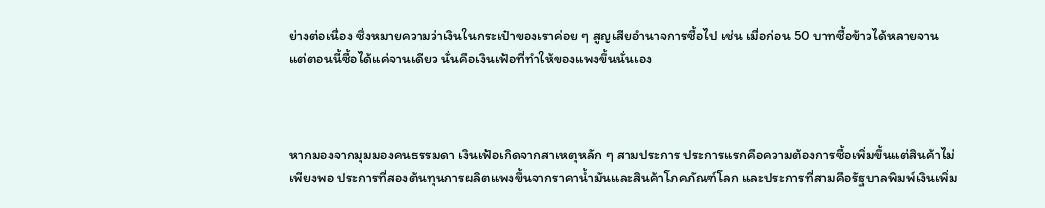ย่างต่อเนื่อง ซึ่งหมายความว่าเงินในกระเป๋าของเราค่อย ๆ สูญเสียอำนาจการซื้อไป เช่น เมื่อก่อน 50 บาทซื้อข้าวได้หลายจาน แต่ตอนนี้ซื้อได้แค่จานเดียว นั่นคือเงินเฟ้อที่ทำให้ของแพงขึ้นนั่นเอง



หากมองจากมุมมองคนธรรมดา เงินเฟ้อเกิดจากสาเหตุหลัก ๆ สามประการ ประการแรกคือความต้องการซื้อเพิ่มขึ้นแต่สินค้าไม่เพียงพอ ประการที่สองต้นทุนการผลิตแพงขึ้นจากราคาน้ำมันและสินค้าโภคภัณฑ์โลก และประการที่สามคือรัฐบาลพิมพ์เงินเพิ่ม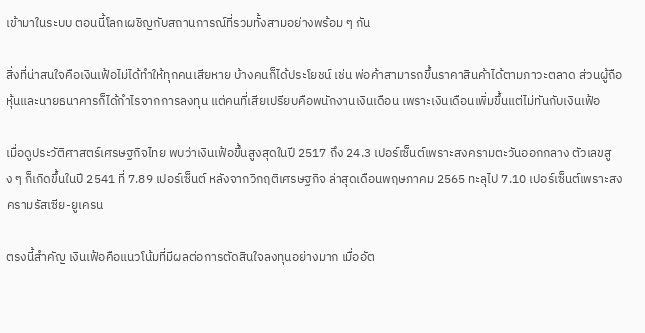เข้ามาในระบบ ตอนนี้โลกเผชิญกับสถานการณ์ที่รวมทั้งสามอย่างพร้อม ๆ กัน

สิ่งที่น่าสนใจคือเงินเฟ้อไม่ได้ทำให้ทุกคนเสียหาย บ้างคนก็ได้ประโยชน์ เช่น พ่อค้าสามารถขึ้นราคาสินค้าได้ตามภาวะตลาด ส่วนผู้ถือหุ้นและนายธนาคารก็ได้กำไรจากการลงทุน แต่คนที่เสียเปรียบคือพนักงานเงินเดือน เพราะเงินเดือนเพิ่มขึ้นแต่ไม่ทันกับเงินเฟ้อ

เมื่อดูประวัติศาสตร์เศรษฐกิจไทย พบว่าเงินเฟ้อขึ้นสูงสุดในปี 2517 ถึง 24.3 เปอร์เซ็นต์เพราะสงครามตะวันออกกลาง ตัวเลขสูง ๆ ก็เกิดขึ้นในปี 2541 ที่ 7.89 เปอร์เซ็นต์ หลังจากวิกฤติเศรษฐกิจ ล่าสุดเดือนพฤษภาคม 2565 ทะลุไป 7.10 เปอร์เซ็นต์เพราะสงครามรัสเซีย-ยูเครน

ตรงนี้สำคัญ เงินเฟ้อคือแนวโน้มที่มีผลต่อการตัดสินใจลงทุนอย่างมาก เมื่ออัต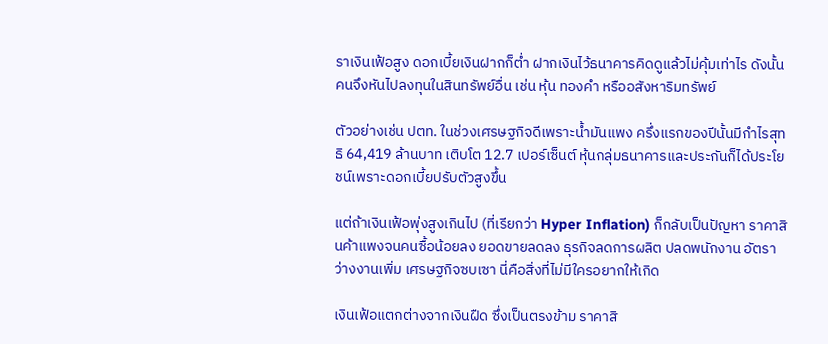ราเงินเฟ้อสูง ดอกเบี้ยเงินฝากก็ต่ำ ฝากเงินไว้ธนาคารคิดดูแล้วไม่คุ้มเท่าไร ดังนั้นคนจึงหันไปลงทุนในสินทรัพย์อื่น เช่น หุ้น ทองคำ หรืออสังหาริมทรัพย์

ตัวอย่างเช่น ปตท. ในช่วงเศรษฐกิจดีเพราะน้ำมันแพง ครึ่งแรกของปีนั้นมีกำไรสุทธิ 64,419 ล้านบาท เติบโต 12.7 เปอร์เซ็นต์ หุ้นกลุ่มธนาคารและประกันก็ได้ประโยชน์เพราะดอกเบี้ยปรับตัวสูงขึ้น

แต่ถ้าเงินเฟ้อพุ่งสูงเกินไป (ที่เรียกว่า Hyper Inflation) ก็กลับเป็นปัญหา ราคาสินค้าแพงจนคนซื้อน้อยลง ยอดขายลดลง ธุรกิจลดการผลิต ปลดพนักงาน อัตราว่างงานเพิ่ม เศรษฐกิจซบเซา นี่คือสิ่งที่ไม่มีใครอยากให้เกิด

เงินเฟ้อแตกต่างจากเงินฝืด ซึ่งเป็นตรงข้าม ราคาสิ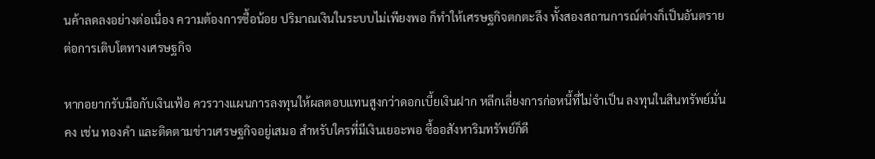นค้าลดลงอย่างต่อเนื่อง ความต้องการซื้อน้อย ปริมาณเงินในระบบไม่เพียงพอ ก็ทำให้เศรษฐกิจตกตะลึง ทั้งสองสถานการณ์ต่างก็เป็นอันตรายต่อการเติบโตทางเศรษฐกิจ

หากอยากรับมือกับเงินเฟ้อ ควรวางแผนการลงทุนให้ผลตอบแทนสูงกว่าดอกเบี้ยเงินฝาก หลีกเลี่ยงการก่อหนี้ที่ไม่จำเป็น ลงทุนในสินทรัพย์มั่นคง เช่น ทองคำ และติดตามข่าวเศรษฐกิจอยู่เสมอ สำหรับใครที่มีเงินเยอะพอ ซื้ออสังหาริมทรัพย์ก็ดี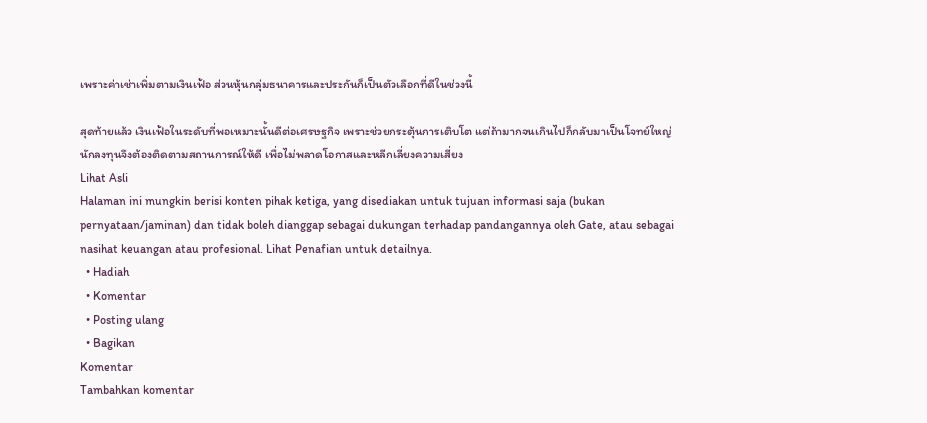เพราะค่าเช่าเพิ่มตามเงินเฟ้อ ส่วนหุ้นกลุ่มธนาคารและประกันก็เป็นตัวเลือกที่ดีในช่วงนี้

สุดท้ายแล้ว เงินเฟ้อในระดับที่พอเหมาะนั้นดีต่อเศรษฐกิจ เพราะช่วยกระตุ้นการเติบโต แต่ถ้ามากจนเกินไปก็กลับมาเป็นโจทย์ใหญ่ นักลงทุนจึงต้องติดตามสถานการณ์ให้ดี เพื่อไม่พลาดโอกาสและหลีกเลี่ยงความเสี่ยง
Lihat Asli
Halaman ini mungkin berisi konten pihak ketiga, yang disediakan untuk tujuan informasi saja (bukan pernyataan/jaminan) dan tidak boleh dianggap sebagai dukungan terhadap pandangannya oleh Gate, atau sebagai nasihat keuangan atau profesional. Lihat Penafian untuk detailnya.
  • Hadiah
  • Komentar
  • Posting ulang
  • Bagikan
Komentar
Tambahkan komentar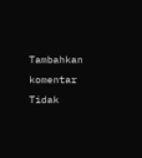Tambahkan komentar
Tidak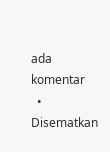ada komentar
  • Disematkan